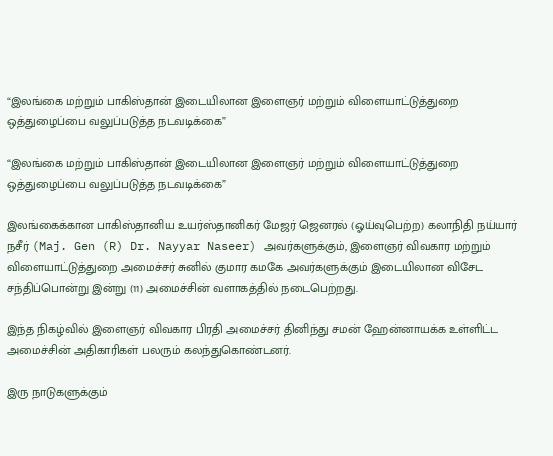“இலங்கை மற்றும் பாகிஸ்தான் இடையிலான இளைஞர் மற்றும் விளையாட்டுத்துறை ஒத்துழைப்பை வலுப்படுத்த நடவடிக்கை”

“இலங்கை மற்றும் பாகிஸ்தான் இடையிலான இளைஞர் மற்றும் விளையாட்டுத்துறை ஒத்துழைப்பை வலுப்படுத்த நடவடிக்கை”

இலங்கைக்கான பாகிஸ்தானிய உயர்ஸ்தானிகர் மேஜர் ஜெனரல் (ஓய்வுபெற்ற) கலாநிதி நய்யார் நசீர் (Maj. Gen (R) Dr. Nayyar Naseer) அவர்களுக்கும், இளைஞர் விவகார மற்றும் விளையாட்டுத்துறை அமைச்சர் சுனில் குமார கமகே அவர்களுக்கும் இடையிலான விசேட சந்திப்பொன்று இன்று (11) அமைச்சின் வளாகத்தில் நடைபெற்றது.

இந்த நிகழ்வில் இளைஞர் விவகார பிரதி அமைச்சர் தினிந்து சமன் ஹேன்னாயக்க உள்ளிட்ட அமைச்சின் அதிகாரிகள் பலரும் கலந்துகொண்டனர்.

இரு நாடுகளுக்கும்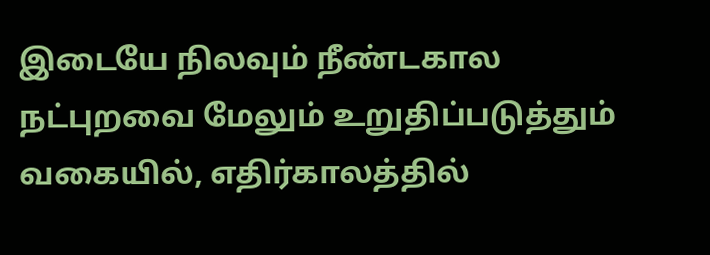இடையே நிலவும் நீண்டகால நட்புறவை மேலும் உறுதிப்படுத்தும் வகையில், எதிர்காலத்தில்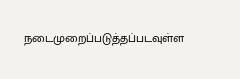நடைமுறைப்படுத்தப்படவுள்ள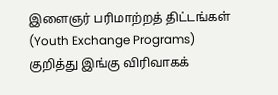இளைஞர் பரிமாற்றத் திட்டங்கள் (Youth Exchange Programs) குறித்து இங்கு விரிவாகக்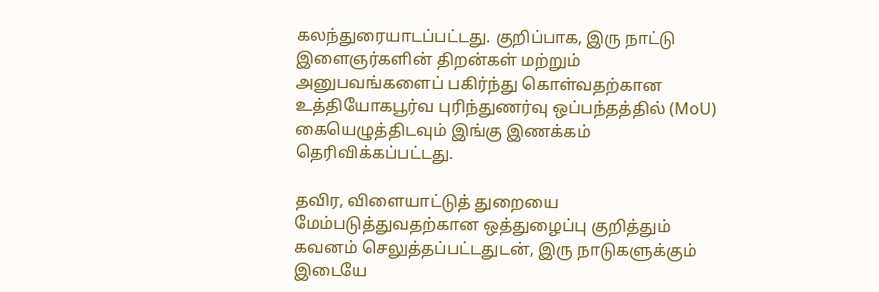கலந்துரையாடப்பட்டது. குறிப்பாக, இரு நாட்டு இளைஞர்களின் திறன்கள் மற்றும் அனுபவங்களைப் பகிர்ந்து கொள்வதற்கான உத்தியோகபூர்வ புரிந்துணர்வு ஒப்பந்தத்தில் (MoU) கையெழுத்திடவும் இங்கு இணக்கம் தெரிவிக்கப்பட்டது.

தவிர, விளையாட்டுத் துறையை மேம்படுத்துவதற்கான ஒத்துழைப்பு குறித்தும் கவனம் செலுத்தப்பட்டதுடன், இரு நாடுகளுக்கும் இடையே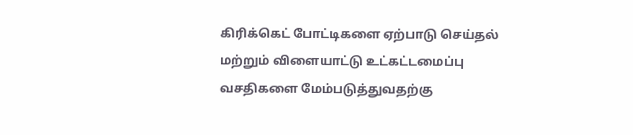கிரிக்கெட் போட்டிகளை ஏற்பாடு செய்தல் மற்றும் விளையாட்டு உட்கட்டமைப்பு வசதிகளை மேம்படுத்துவதற்கு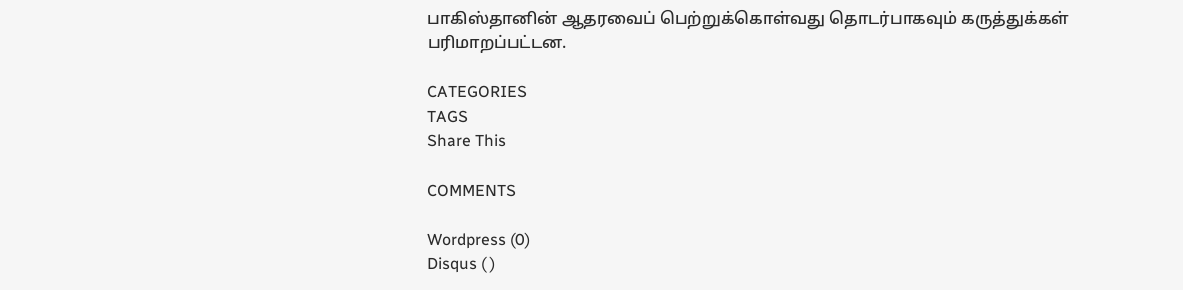பாகிஸ்தானின் ஆதரவைப் பெற்றுக்கொள்வது தொடர்பாகவும் கருத்துக்கள் பரிமாறப்பட்டன.

CATEGORIES
TAGS
Share This

COMMENTS

Wordpress (0)
Disqus ( )